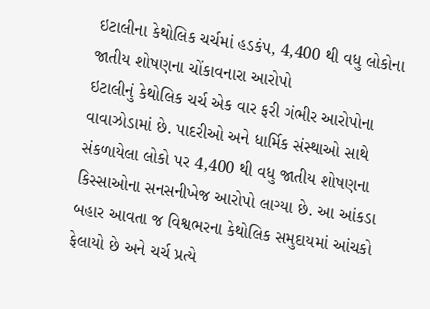ઇટાલીના કેથોલિક ચર્ચમાં હડકંપ, 4,400 થી વધુ લોકોના જાતીય શોષણના ચોંકાવનારા આરોપો
ઇટાલીનું કેથોલિક ચર્ચ એક વાર ફરી ગંભીર આરોપોના વાવાઝોડામાં છે. પાદરીઓ અને ધાર્મિક સંસ્થાઓ સાથે સંકળાયેલા લોકો પર 4,400 થી વધુ જાતીય શોષણના કિસ્સાઓના સનસનીખેજ આરોપો લાગ્યા છે. આ આંકડા બહાર આવતા જ વિશ્વભરના કેથોલિક સમુદાયમાં આંચકો ફેલાયો છે અને ચર્ચ પ્રત્યે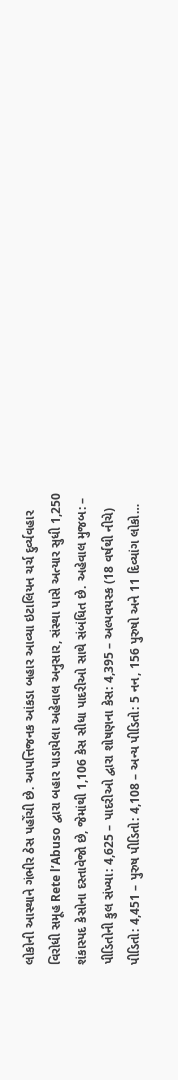લોકોની આસ્થાને ગંભીર ઠેસ પહોંચી છે. આપત્તિજનક આંકડા બહાર આવ્યા ઇટાલિયન ચર્ચ દુર્વ્યવહાર વિરોધી સમૂહ Rete l’Abuso દ્વારા બહાર પાડાયેલા અહેવાલ અનુસાર, સંસ્થા પાસે અત્યાર સુધી 1,250 શંકાસ્પદ કેસોના દસ્તાવેજો છે, જેમાંથી 1,106 કેસ સીધા પાદરીઓ સાથે સંબંધિત છે. અહેવાલ મુજબ: – પીડિતોની કુલ સંખ્યા: 4,625 – પાદરીઓ દ્વારા શોષણના કેસ: 4,395 – અલ્પવયસ્ક (18 વર્ષથી નીચે) પીડિતો: 4,451 – પુરુષ પીડિતો: 4,108 – અન્ય પીડિતો: 5 નન, 156 પુરુષો અને 11 દિવ્યાંગ લોકો…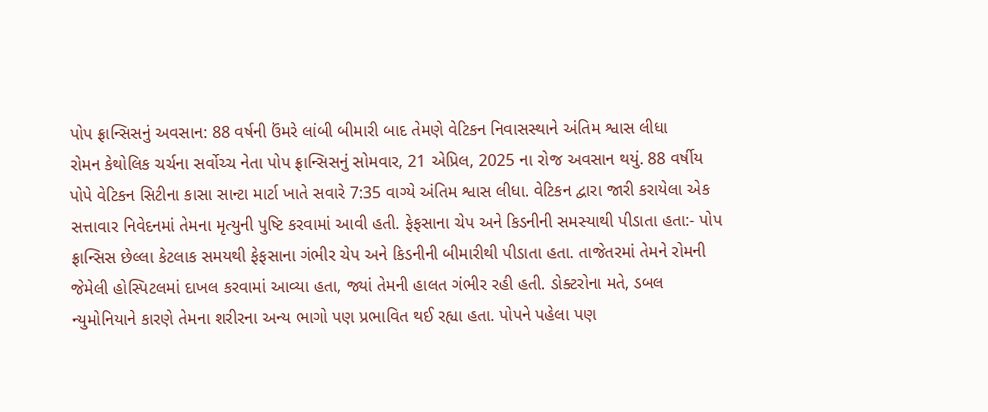પોપ ફ્રાન્સિસનું અવસાન: 88 વર્ષની ઉંમરે લાંબી બીમારી બાદ તેમણે વેટિકન નિવાસસ્થાને અંતિમ શ્વાસ લીધા
રોમન કેથોલિક ચર્ચના સર્વોચ્ચ નેતા પોપ ફ્રાન્સિસનું સોમવાર, 21 એપ્રિલ, 2025 ના રોજ અવસાન થયું. 88 વર્ષીય પોપે વેટિકન સિટીના કાસા સાન્ટા માર્ટા ખાતે સવારે 7:35 વાગ્યે અંતિમ શ્વાસ લીધા. વેટિકન દ્વારા જારી કરાયેલા એક સત્તાવાર નિવેદનમાં તેમના મૃત્યુની પુષ્ટિ કરવામાં આવી હતી. ફેફસાના ચેપ અને કિડનીની સમસ્યાથી પીડાતા હતા:- પોપ ફ્રાન્સિસ છેલ્લા કેટલાક સમયથી ફેફસાના ગંભીર ચેપ અને કિડનીની બીમારીથી પીડાતા હતા. તાજેતરમાં તેમને રોમની જેમેલી હોસ્પિટલમાં દાખલ કરવામાં આવ્યા હતા, જ્યાં તેમની હાલત ગંભીર રહી હતી. ડોક્ટરોના મતે, ડબલ ન્યુમોનિયાને કારણે તેમના શરીરના અન્ય ભાગો પણ પ્રભાવિત થઈ રહ્યા હતા. પોપને પહેલા પણ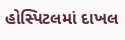હોસ્પિટલમાં દાખલ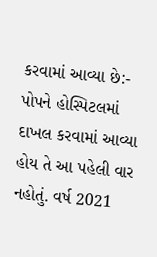કરવામાં આવ્યા છે:- પોપને હોસ્પિટલમાં દાખલ કરવામાં આવ્યા હોય તે આ પહેલી વાર નહોતું. વર્ષ 2021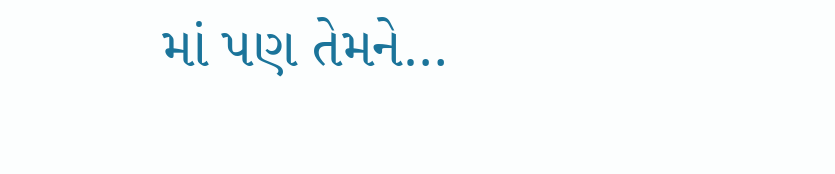માં પણ તેમને…